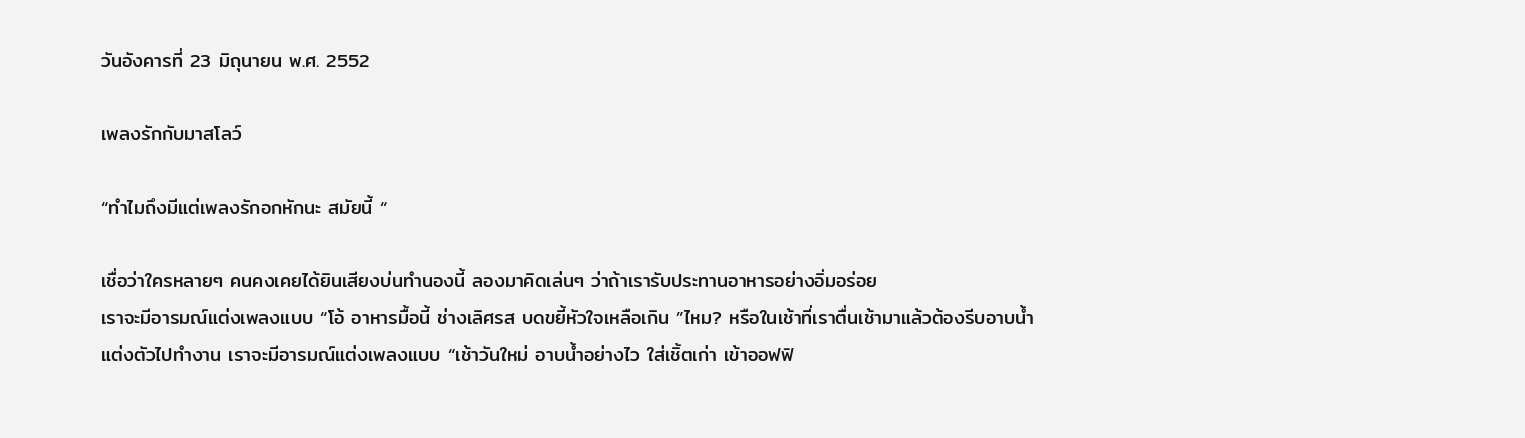วันอังคารที่ 23 มิถุนายน พ.ศ. 2552

เพลงรักกับมาสโลว์

“ทำไมถึงมีแต่เพลงรักอกหักนะ สมัยนี้ “

เชื่อว่าใครหลายๆ คนคงเคยได้ยินเสียงบ่นทำนองนี้ ลองมาคิดเล่นๆ ว่าถ้าเรารับประทานอาหารอย่างอิ่มอร่อย
เราจะมีอารมณ์แต่งเพลงแบบ “โอ้ อาหารมื้อนี้ ช่างเลิศรส บดขยี้หัวใจเหลือเกิน ”ไหม? หรือในเช้าที่เราตื่นเช้ามาแล้วต้องรีบอาบน้ำ
แต่งตัวไปทำงาน เราจะมีอารมณ์แต่งเพลงแบบ “เช้าวันใหม่ อาบน้ำอย่างไว ใส่เชิ้ตเก่า เข้าออฟฟิ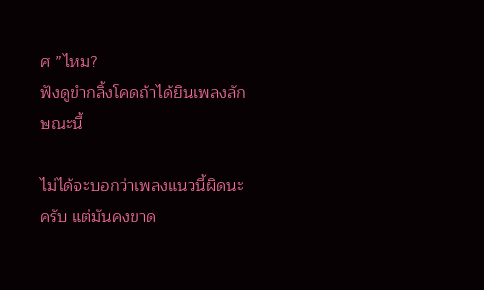ศ ”ไหม?
ฟังดูขำกลิ้งโคดถ้าได้ยินเพลงลักษณะนี้

ไม่ได้จะบอกว่าเพลงแนวนี้ผิดนะครับ แต่มันคงขาด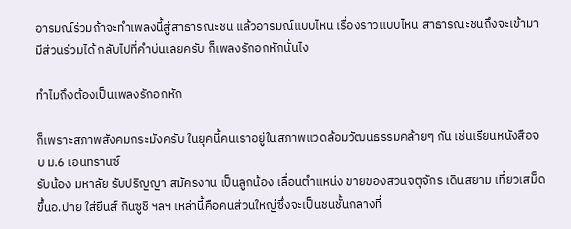อารมณ์ร่วมถ้าจะทำเพลงนี้สู่สาธารณะชน แล้วอารมณ์แบบไหน เรื่องราวแบบไหน สาธารณะชนถึงจะเข้ามามีส่วนร่วมได้ กลับไปที่คำบ่นเลยครับ ก็เพลงรักอกหักนั่นไง

ทำไมถึงต้องเป็นเพลงรักอกหัก

ก็เพราะสภาพสังคมกระมังครับ ในยุคนี้คนเราอยู่ในสภาพแวดล้อมวัฒนธรรมคล้ายๆ กัน เช่นเรียนหนังสือจบ ม.6 เอนทรานซ์
รับน้อง มหาลัย รับปริญญา สมัครงาน เป็นลูกน้อง เลื่อนตำแหน่ง ขายของสวนจตุจักร เดินสยาม เที่ยวเสม็ด ขึ้นอ.ปาย ใส่ยีนส์ กินซูชิ ฯลฯ เหล่านี้คือคนส่วนใหญ่ซึ่งจะเป็นชนชั้นกลางที่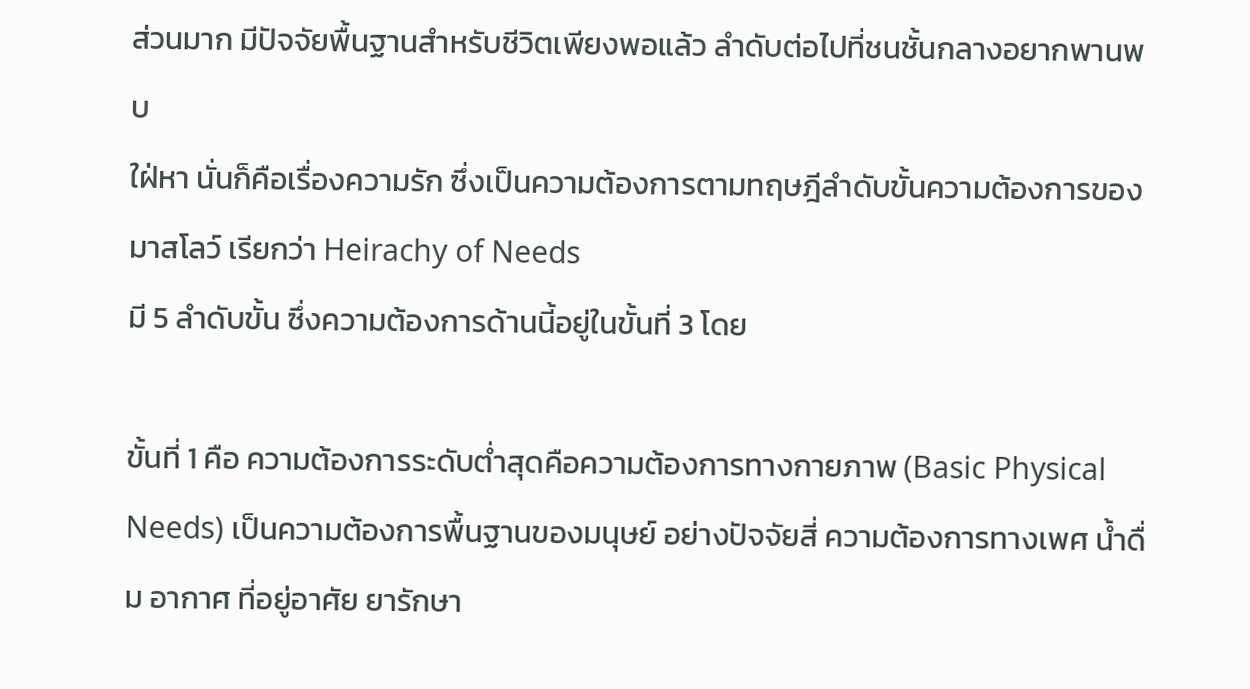ส่วนมาก มีปัจจัยพื้นฐานสำหรับชีวิตเพียงพอแล้ว ลำดับต่อไปที่ชนชั้นกลางอยากพานพบ
ใฝ่หา นั่นก็คือเรื่องความรัก ซึ่งเป็นความต้องการตามทฤษฎีลำดับขั้นความต้องการของมาสโลว์ เรียกว่า Heirachy of Needs
มี 5 ลำดับขั้น ซึ่งความต้องการด้านนี้อยู่ในขั้นที่ 3 โดย

ขั้นที่ 1 คือ ความต้องการระดับต่ำสุดคือความต้องการทางกายภาพ (Basic Physical Needs) เป็นความต้องการพื้นฐานของมนุษย์ อย่างปัจจัยสี่ ความต้องการทางเพศ น้ำดื่ม อากาศ ที่อยู่อาศัย ยารักษา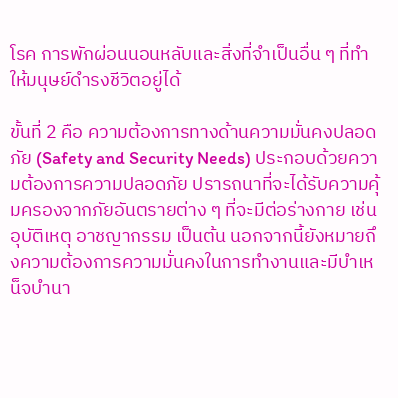โรค การพักผ่อนนอนหลับและสิ่งที่จำเป็นอื่น ๆ ที่ทำให้มนุษย์ดำรงชีวิตอยู่ได้

ขั้นที่ 2 คือ ความต้องการทางด้านความมั่นคงปลอดภัย (Safety and Security Needs) ประกอบด้วยความต้องการความปลอดภัย ปรารถนาที่จะได้รับความคุ้มครองจากภัยอันตรายต่าง ๆ ที่จะมีต่อร่างกาย เช่น อุบัติเหตุ อาชญากรรม เป็นต้น นอกจากนี้ยังหมายถึงความต้องการความมั่นคงในการทำงานและมีบำเหน็จบำนา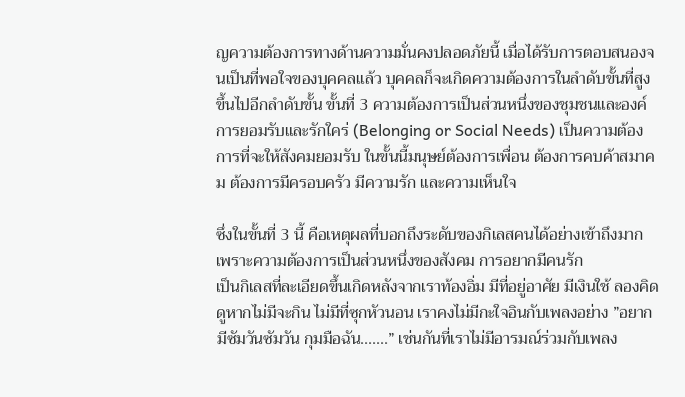ญความต้องการทางด้านความมั่นคงปลอดภัยนี้ เมื่อได้รับการตอบสนองจนเป็นที่พอใจของบุคคลแล้ว บุคคลก็จะเกิดความต้องการในลำดับขั้นที่สูงขึ้นไปอีกลำดับขั้น ขั้นที่ 3 ความต้องการเป็นส่วนหนึ่งของชุมชนและองค์การยอมรับและรักใคร่ (Belonging or Social Needs) เป็นความต้องการที่จะให้สังคมยอมรับ ในขั้นนี้มนุษย์ต้องการเพื่อน ต้องการคบค้าสมาคม ต้องการมีครอบครัว มีความรัก และความเห็นใจ

ซึ่งในขั้นที่ 3 นี้ คือเหตุผลที่บอกถึงระดับของกิเลสคนได้อย่างเข้าถึงมาก เพราะความต้องการเป็นส่วนหนึ่งของสังคม การอยากมีคนรัก
เป็นกิเลสที่ละเอียดขึ้นเกิดหลังจากเราท้องอิ่ม มีที่อยู่อาศัย มีเงินใช้ ลองคิดดูหากไม่มีจะกิน ไม่มีที่ซุกหัวนอน เราคงไม่มีกะใจอินกับเพลงอย่าง ”อยากมีซัมวันซัมวัน กุมมือฉัน.......” เช่นกันที่เราไม่มีอารมณ์ร่วมกับเพลง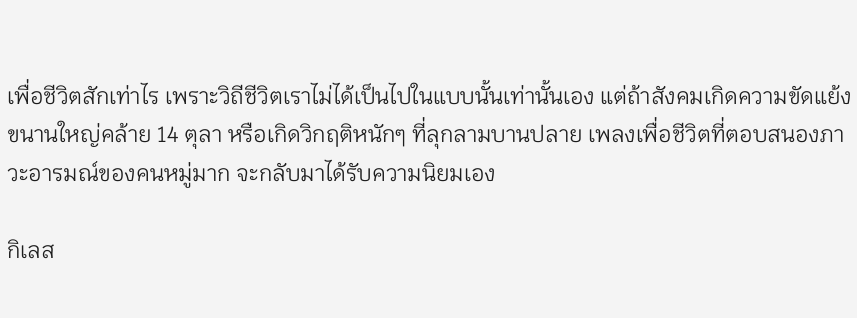เพื่อชีวิตสักเท่าไร เพราะวิถีชีวิตเราไม่ได้เป็นไปในแบบนั้นเท่านั้นเอง แต่ถ้าสังคมเกิดความขัดแย้งขนานใหญ่คล้าย 14 ตุลา หรือเกิดวิกฤติหนักๆ ที่ลุกลามบานปลาย เพลงเพื่อชีวิตที่ตอบสนองภาวะอารมณ์ของคนหมู่มาก จะกลับมาได้รับความนิยมเอง

กิเลส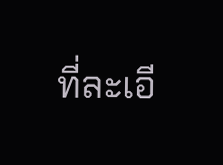ที่ละเอี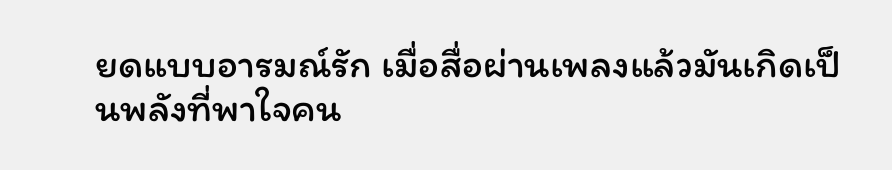ยดแบบอารมณ์รัก เมื่อสื่อผ่านเพลงแล้วมันเกิดเป็นพลังที่พาใจคน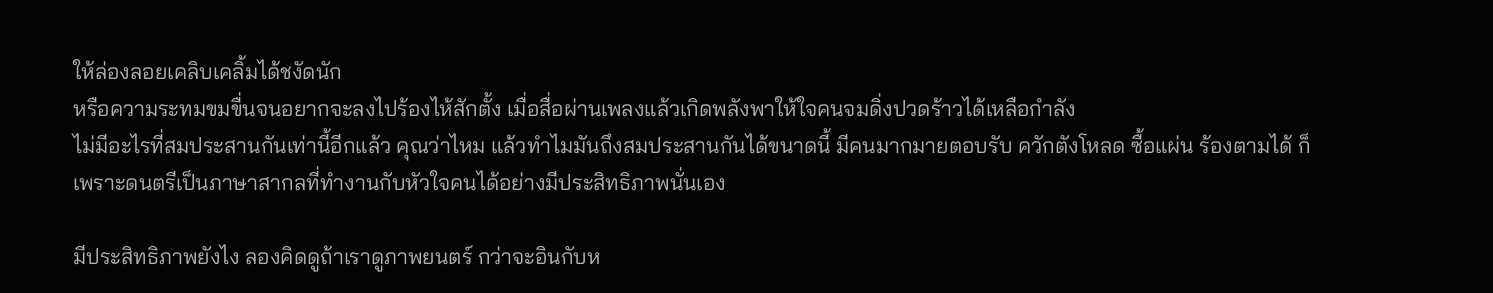ให้ล่องลอยเคลิบเคลิ้มได้ชงัดนัก
หรือความระทมขมขื่นจนอยากจะลงไปร้องไห้สักตั้ง เมื่อสื่อผ่านเพลงแล้วเกิดพลังพาให้ใจคนจมดิ่งปวดร้าวได้เหลือกำลัง
ไม่มีอะไรที่สมประสานกันเท่านี้อีกแล้ว คุณว่าไหม แล้วทำไมมันถึงสมประสานกันได้ขนาดนี้ มีคนมากมายตอบรับ ควักตังโหลด ซื้อแผ่น ร้องตามได้ ก็เพราะดนตรีเป็นภาษาสากลที่ทำงานกับหัวใจคนได้อย่างมีประสิทธิภาพนั่นเอง

มีประสิทธิภาพยังไง ลองคิดดูถ้าเราดูภาพยนตร์ กว่าจะอินกับห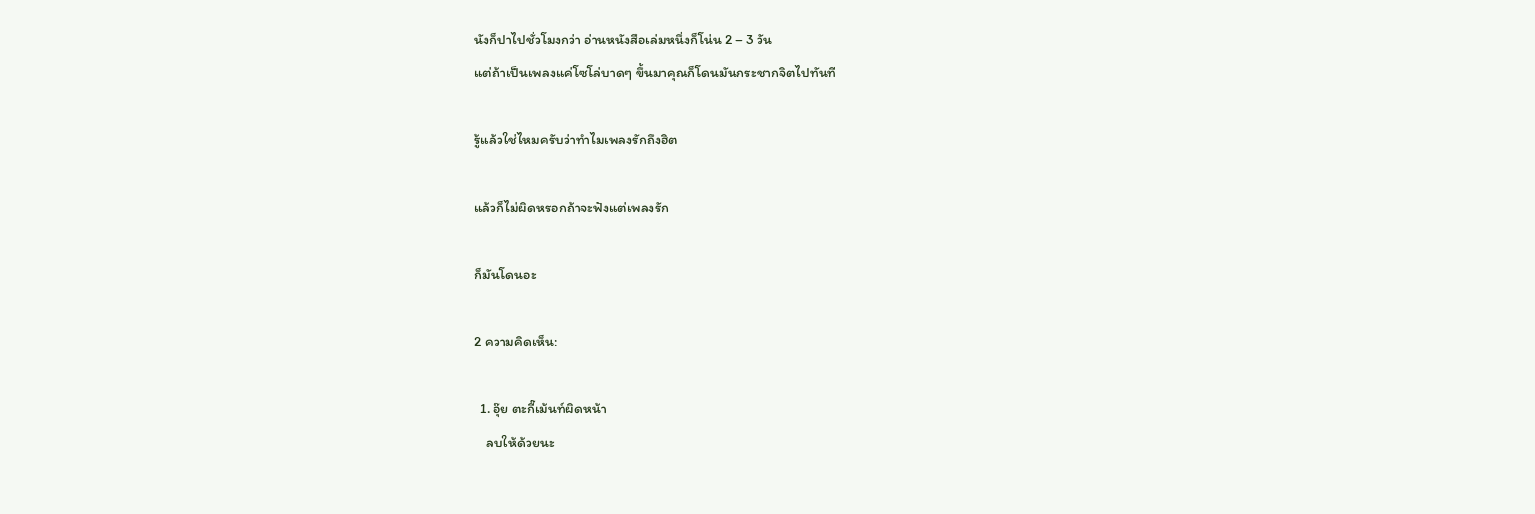นังก็ปาไปชั่วโมงกว่า อ่านหนังสือเล่มหนึ่งก็โน่น 2 – 3 วัน
แต่ถ้าเป็นเพลงแค่โซโล่บาดๆ ขึ้นมาคุณก็โดนมันกระชากจิตไปทันที

รู้แล้วใช่ไหมครับว่าทำไมเพลงรักถึงฮิต

แล้วก็ไม่ผิดหรอกถ้าจะฟังแต่เพลงรัก

ก็มันโดนอะ

2 ความคิดเห็น:

  1. อุ๊ย ตะกี๊เม้นท์ผิดหน้า
    ลบให้ด้วยนะ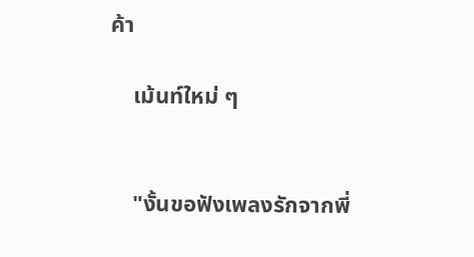ค้า

    เม้นท์ใหม่ ๆ


    "งั้นขอฟังเพลงรักจากพี่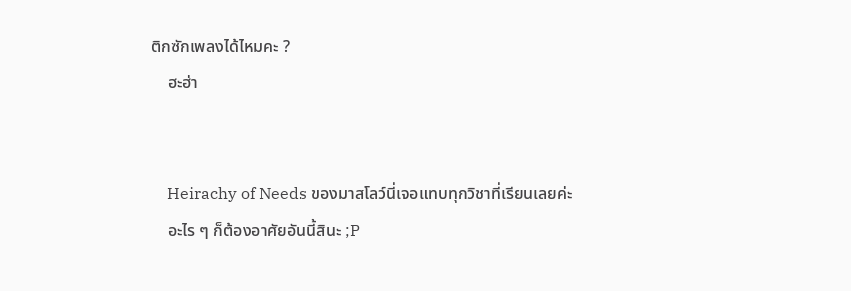ติกซักเพลงได้ไหมคะ ?
    ฮะฮ่า


    Heirachy of Needs ของมาสโลว์นี่เจอแทบทุกวิชาที่เรียนเลยค่ะ
    อะไร ๆ ก็ต้องอาศัยอันนี้สินะ ;P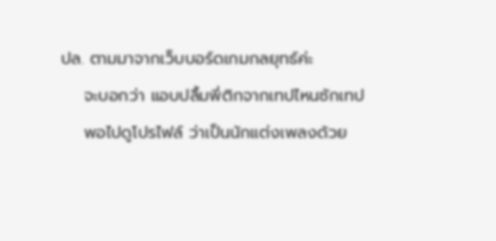ปล. ตามมาจากเว็บบอร์ดเกมกลยุทธ์ค่ะ
    จะบอกว่า แอบปลื้มพี่ติกจากเทปไหนซักเทป
    พอไปดูโปรไฟล์ ว่าเป็นนักแต่งเพลงด้วย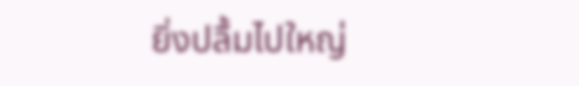ยิ่งปลื้มไปใหญ่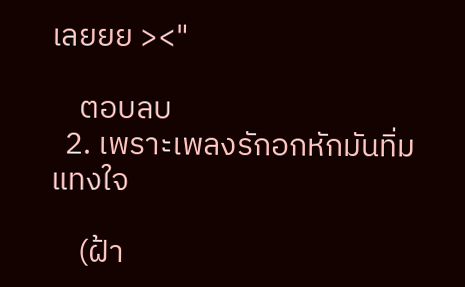เลยยย ><"

    ตอบลบ
  2. เพราะเพลงรักอกหักมันทิ่มแทงใจ

    (ฝ้า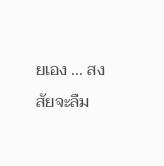ยเอง ... สงสัยจะลืม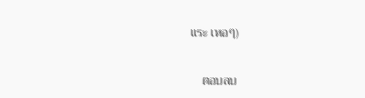แระ เหอๆ)

    ตอบลบ